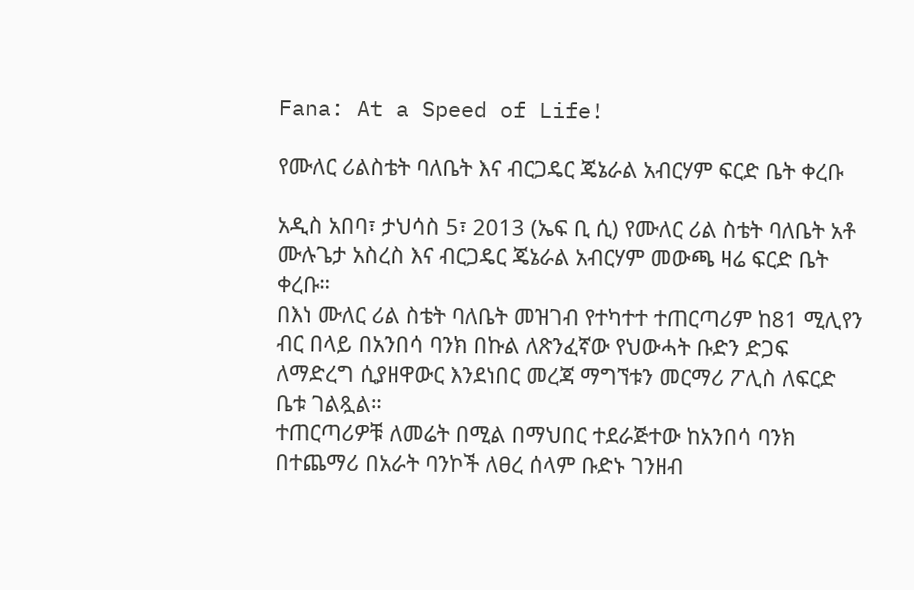Fana: At a Speed of Life!

የሙለር ሪልስቴት ባለቤት እና ብርጋዴር ጄኔራል አብርሃም ፍርድ ቤት ቀረቡ

አዲስ አበባ፣ ታህሳስ 5፣ 2013 (ኤፍ ቢ ሲ) የሙለር ሪል ስቴት ባለቤት አቶ ሙሉጌታ አስረስ እና ብርጋዴር ጄኔራል አብርሃም መውጫ ዛሬ ፍርድ ቤት ቀረቡ።
በእነ ሙለር ሪል ስቴት ባለቤት መዝገብ የተካተተ ተጠርጣሪም ከ81 ሚሊየን ብር በላይ በአንበሳ ባንክ በኩል ለጽንፈኛው የህውሓት ቡድን ድጋፍ ለማድረግ ሲያዘዋውር እንደነበር መረጃ ማግኘቱን መርማሪ ፖሊስ ለፍርድ ቤቱ ገልጿል።
ተጠርጣሪዎቹ ለመሬት በሚል በማህበር ተደራጅተው ከአንበሳ ባንክ በተጨማሪ በአራት ባንኮች ለፀረ ሰላም ቡድኑ ገንዘብ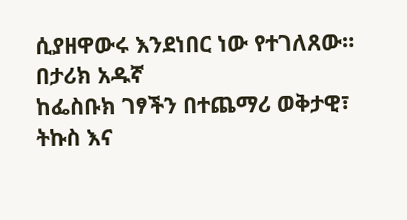ሲያዘዋውሩ እንደነበር ነው የተገለጸው።
በታሪክ አዱኛ
ከፌስቡክ ገፃችን በተጨማሪ ወቅታዊ፣ ትኩስ እና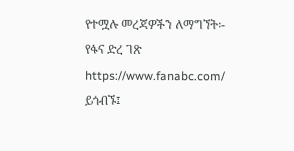የተሟሉ መረጃዎችን ለማግኘት፡-
የፋና ድረ ገጽ https://www.fanabc.com/ ይጎብኙ፤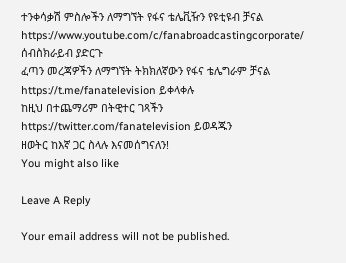ተንቀሳቃሽ ምስሎችን ለማግኘት የፋና ቴሌቪዥን የዩቲዩብ ቻናል https://www.youtube.com/c/fanabroadcastingcorporate/ ሰብስክራይብ ያድርጉ
ፈጣን መረጃዎችን ለማግኘት ትክክለኛውን የፋና ቴሌግራም ቻናል https://t.me/fanatelevision ይቀላቀሉ
ከዚህ በተጨማሪም በትዊተር ገጻችን https://twitter.com/fanatelevision ይወዳጁን
ዘወትር ከእኛ ጋር ስላሉ እናመሰግናለን!
You might also like

Leave A Reply

Your email address will not be published.